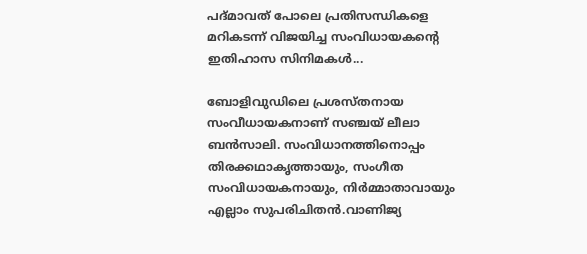പദ്മാവത് പോലെ പ്രതിസന്ധികളെ മറികടന്ന് വിജയിച്ച സംവിധായകന്റെ ഇതിഹാസ സിനിമകൾ...

ബോളിവുഡിലെ പ്രശസ്തനായ സംവീധായകനാണ് സഞ്ചയ് ലീലാ ബൻസാലി. സംവിധാനത്തിനൊപ്പം തിരക്കഥാകൃത്തായും, സംഗീത സംവിധായകനായും, നിർമ്മാതാവായും എല്ലാം സുപരിചിതൻ.വാണിജ്യ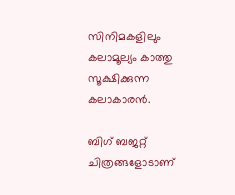സിനിമകളിലും കലാമൂല്യം കാത്തു സൂക്ഷിക്കുന്ന കലാകാരൻ.

ബിഗ് ബജറ്റ് ചിത്രങ്ങളോടാണ്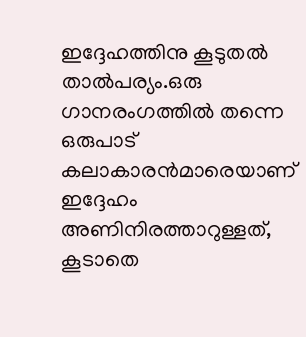ഇദ്ദേഹത്തിനു കൂടുതൽ താൽപര്യം.ഒരു ഗാനരംഗത്തിൽ തന്നെ ഒരുപാട് കലാകാരൻമാരെയാണ് ഇദ്ദേഹം അണിനിരത്താറുള്ളത്, കൂടാതെ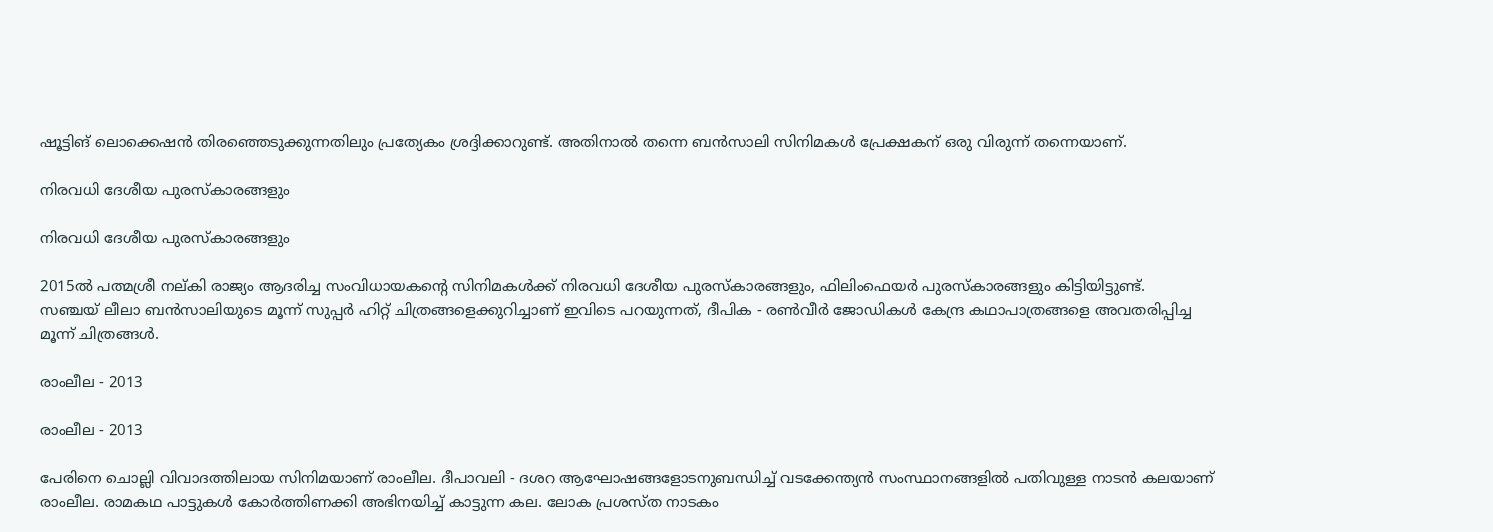ഷൂട്ടിങ് ലൊക്കെഷൻ തിരഞ്ഞെടുക്കുന്നതിലും പ്രത്യേകം ശ്രദ്ദിക്കാറുണ്ട്. അതിനാൽ തന്നെ ബൻസാലി സിനിമകൾ പ്രേക്ഷകന്‌ ഒരു വിരുന്ന് തന്നെയാണ്.

നിരവധി ദേശീയ പുരസ്കാരങ്ങളും

നിരവധി ദേശീയ പുരസ്കാരങ്ങളും

2015ൽ പത്മശ്രീ നല്കി രാജ്യം ആദരിച്ച സംവിധായകന്റെ സിനിമകൾക്ക് നിരവധി ദേശീയ പുരസ്കാരങ്ങളും, ഫിലിംഫെയർ പുരസ്കാരങ്ങളും കിട്ടിയിട്ടുണ്ട്.
സഞ്ചയ് ലീലാ ബൻസാലിയുടെ മൂന്ന് സുപ്പർ ഹിറ്റ് ചിത്രങ്ങളെക്കുറിച്ചാണ് ഇവിടെ പറയുന്നത്, ദീപിക - രൺവീർ ജോഡികൾ കേന്ദ്ര കഥാപാത്രങ്ങളെ അവതരിപ്പിച്ച മൂന്ന് ചിത്രങ്ങൾ.

രാംലീല - 2013

രാംലീല - 2013

പേരിനെ ചൊല്ലി വിവാദത്തിലായ സിനിമയാണ് രാംലീല. ദീപാവലി - ദശറ ആഘോഷങ്ങളോടനുബന്ധിച്ച് വടക്കേന്ത്യൻ സംസ്ഥാനങ്ങളിൽ പതിവുള്ള നാടൻ കലയാണ് രാംലീല. രാമകഥ പാട്ടുകൾ കോർത്തിണക്കി അഭിനയിച്ച് കാട്ടുന്ന കല. ലോക പ്രശസ്ത നാടകം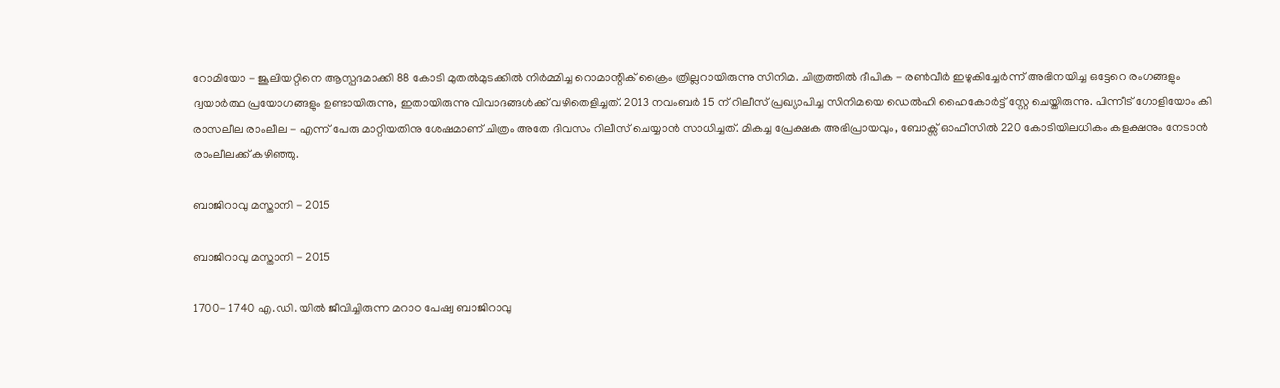റോമിയോ - ജൂലിയറ്റിനെ ആസ്പദമാക്കി 88 കോടി മുതൽമുടക്കിൽ നിർമ്മിച്ച റൊമാന്റിക് ക്രൈം ത്രില്ലറായിരുന്നു സിനിമ. ചിത്രത്തിൽ ദീപിക - രൺവീർ ഇഴുകിച്ചേർന്ന് അഭിനയിച്ച ഒട്ടേറെ രംഗങ്ങളും ദ്വയാർത്ഥ പ്രയോഗങ്ങളും ഉണ്ടായിരുന്നു, ഇതായിരുന്നു വിവാദങ്ങൾക്ക് വഴിതെളിച്ചത്. 2013 നവംബര്‍ 15 ന് റിലീസ് പ്രഖ്യാപിച്ച സിനിമയെ ഡെൽഹി ഹൈകോർട്ട് സ്റ്റേ ചെയ്തിരുന്നു. പിന്നീട് ഗോളിയോം കി രാസലീല രാംലീല - എന്ന് പേരു മാറ്റിയതിനു ശേഷമാണ് ചിത്രം അതേ ദിവസം റിലീസ് ചെയ്യാൻ സാധിച്ചത്. മികച്ച പ്രേക്ഷക അഭിപ്രായവും, ബോക്സ് ഓഫീസിൽ 220 കോടിയിലധികം കളക്ഷനും നേടാൻ രാംലീലക്ക് കഴിഞ്ഞു.

ബാജിറാവു മസ്താനി - 2015

ബാജിറാവു മസ്താനി - 2015

1700- 1740 എ.ഡി. യിൽ ജീവിച്ചിരുന്ന മറാഠ പേഷ്വ ബാജിറാവു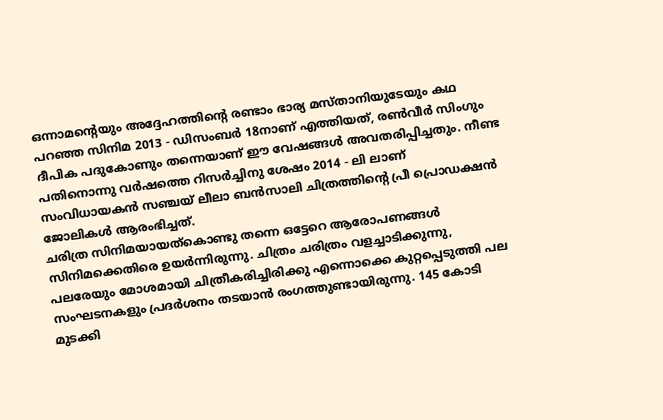ഒന്നാമന്റെയും അദ്ദേഹത്തിന്റെ രണ്ടാം ഭാര്യ മസ്താനിയുടേയും കഥ പറഞ്ഞ സിനിമ 2013 - ഡിസംബർ 18നാണ് എത്തിയത്, രൺവീർ സിംഗും ദീപിക പദുകോണും തന്നെയാണ് ഈ വേഷങ്ങൾ അവതരിപ്പിച്ചതും. നീണ്ട പതിനൊന്നു വർഷത്തെ റിസർച്ചിനു ശേഷം 2014 - ലി ലാണ് സംവിധായകൻ സഞ്ചയ് ലീലാ ബൻസാലി ചിത്രത്തിന്റെ പ്രീ പ്രൊഡക്ഷൻ ജോലികൾ ആരംഭിച്ചത്.
ചരിത്ര സിനിമയായത്കൊണ്ടു തന്നെ ഒട്ടേറെ ആരോപണങ്ങൾ സിനിമക്കെതിരെ ഉയർന്നിരുന്നു. ചിത്രം ചരിത്രം വളച്ചാടിക്കുന്നു, പലരേയും മോശമായി ചിത്രീകരിച്ചിരിക്കു എന്നൊക്കെ കുറ്റപ്പെടുത്തി പല സംഘടനകളും പ്രദർശനം തടയാൻ രംഗത്തുണ്ടായിരുന്നു. 145 കോടി മുടക്കി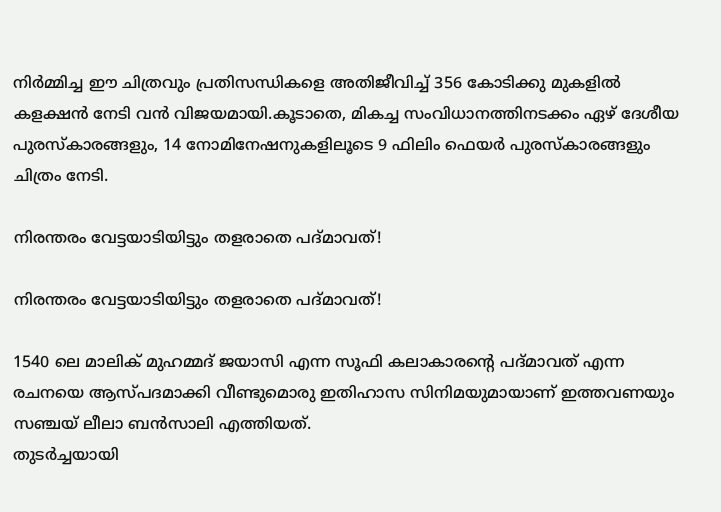നിർമ്മിച്ച ഈ ചിത്രവും പ്രതിസന്ധികളെ അതിജീവിച്ച് 356 കോടിക്കു മുകളിൽ കളക്ഷൻ നേടി വൻ വിജയമായി.കൂടാതെ, മികച്ച സംവിധാനത്തിനടക്കം ഏഴ് ദേശീയ പുരസ്കാരങ്ങളും, 14 നോമിനേഷനുകളിലൂടെ 9 ഫിലിം ഫെയർ പുരസ്കാരങ്ങളും ചിത്രം നേടി.

നിരന്തരം വേട്ടയാടിയിട്ടും തളരാതെ പദ്മാവത്!

നിരന്തരം വേട്ടയാടിയിട്ടും തളരാതെ പദ്മാവത്!

1540 ലെ മാലിക് മുഹമ്മദ് ജയാസി എന്ന സൂഫി കലാകാരന്റെ പദ്മാവത് എന്ന രചനയെ ആസ്പദമാക്കി വീണ്ടുമൊരു ഇതിഹാസ സിനിമയുമായാണ് ഇത്തവണയും സഞ്ചയ്‌ ലീലാ ബൻസാലി എത്തിയത്.
തുടർച്ചയായി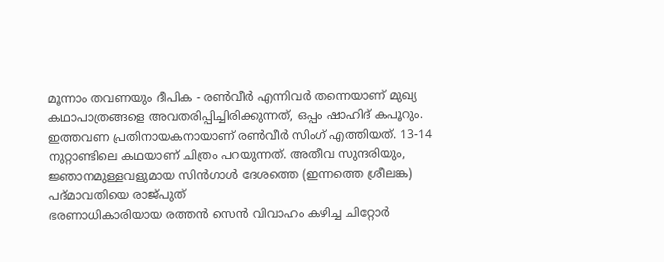മൂന്നാം തവണയും ദീപിക - രൺവീർ എന്നിവർ തന്നെയാണ് മുഖ്യ കഥാപാത്രങ്ങളെ അവതരിപ്പിച്ചിരിക്കുന്നത്, ഒപ്പം ഷാഹിദ് കപൂറും. ഇത്തവണ പ്രതിനായകനായാണ് രൺവീർ സിംഗ് എത്തിയത്‌. 13-14 നുറ്റാണ്ടിലെ കഥയാണ് ചിത്രം പറയുന്നത്. അതീവ സുന്ദരിയും, ജ്ഞാനമുള്ളവളുമായ സിൻഗാൾ ദേശത്തെ (ഇന്നത്തെ ശ്രീലങ്ക) പദ്മാവതിയെ രാജ്പുത്
ഭരണാധികാരിയായ രത്തൻ സെൻ വിവാഹം കഴിച്ച ചിറ്റോർ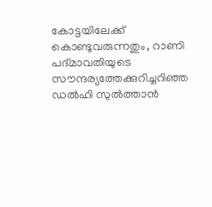കോട്ടയിലേക്ക് കൊണ്ടുവരുന്നതും, റാണി പദ്മാവതിയുടെ സൗന്ദര്യത്തേക്കുറിച്ചറിഞ്ഞ ഡൽഹി സുൽത്താൻ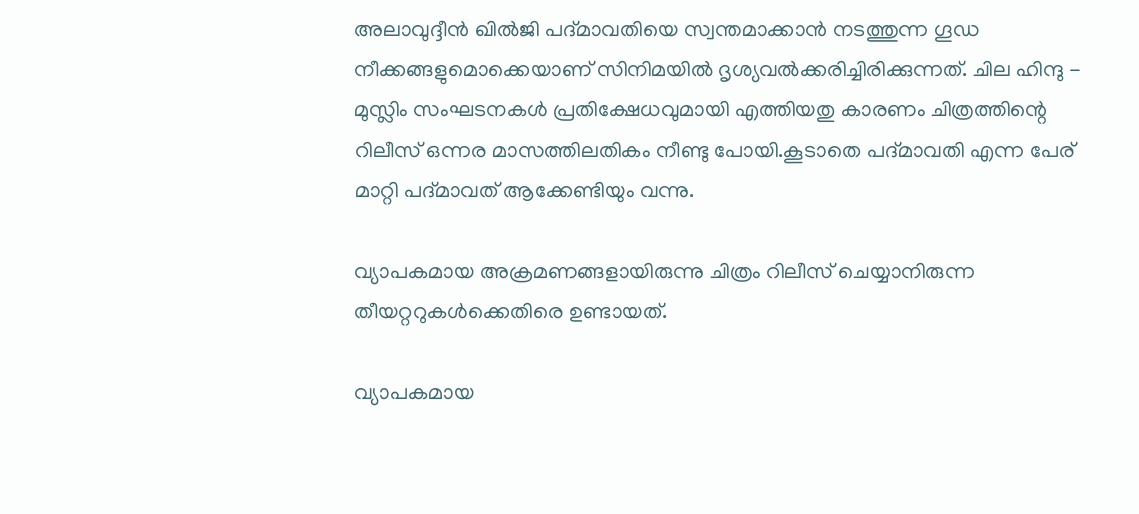അലാവുദ്ദീൻ ഖിൽജി പദ്മാവതിയെ സ്വന്തമാക്കാൻ നടത്തുന്ന ഗൂഡ നീക്കങ്ങളുമൊക്കെയാണ് സിനിമയിൽ ദൃശ്യവൽക്കരിച്ചിരിക്കുന്നത്. ചില ഹിന്ദു - മുസ്ലിം സംഘടനകൾ പ്രതിക്ഷേധവുമായി എത്തിയതു കാരണം ചിത്രത്തിന്റെ റിലീസ് ഒന്നര മാസത്തിലതികം നീണ്ടു പോയി.കൂടാതെ പദ്മാവതി എന്ന പേര് മാറ്റി പദ്മാവത് ആക്കേണ്ടിയും വന്നു.

വ്യാപകമായ അക്രമണങ്ങളായിരുന്നു ചിത്രം റിലീസ് ചെയ്യാനിരുന്ന തീയറ്ററുകൾക്കെതിരെ ഉണ്ടായത്.

വ്യാപകമായ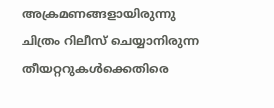അക്രമണങ്ങളായിരുന്നു ചിത്രം റിലീസ് ചെയ്യാനിരുന്ന തീയറ്ററുകൾക്കെതിരെ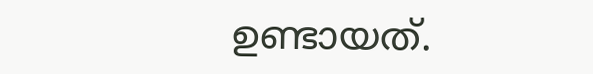ഉണ്ടായത്.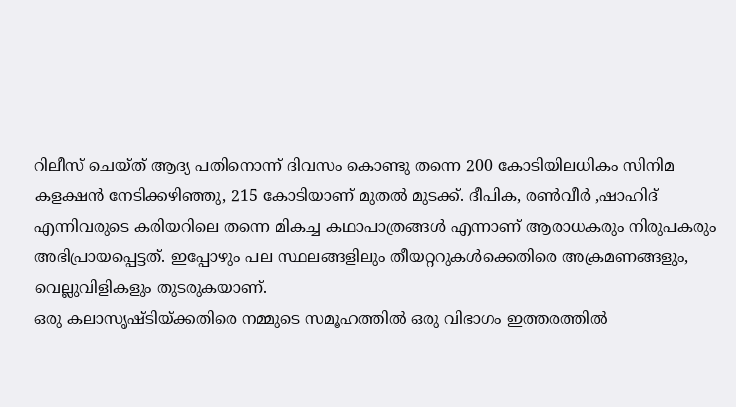റിലീസ് ചെയ്ത് ആദ്യ പതിനൊന്ന് ദിവസം കൊണ്ടു തന്നെ 200 കോടിയിലധികം സിനിമ കളക്ഷൻ നേടിക്കഴിഞ്ഞു, 215 കോടിയാണ് മുതൽ മുടക്ക്. ദീപിക, രൺവീർ ,ഷാഹിദ് എന്നിവരുടെ കരിയറിലെ തന്നെ മികച്ച കഥാപാത്രങ്ങൾ എന്നാണ് ആരാധകരും നിരുപകരും അഭിപ്രായപ്പെട്ടത്. ഇപ്പോഴും പല സ്ഥലങ്ങളിലും തീയറ്ററുകൾക്കെതിരെ അക്രമണങ്ങളും, വെല്ലുവിളികളും തുടരുകയാണ്.
ഒരു കലാസൃഷ്ടിയ്ക്കതിരെ നമ്മുടെ സമൂഹത്തിൽ ഒരു വിഭാഗം ഇത്തരത്തിൽ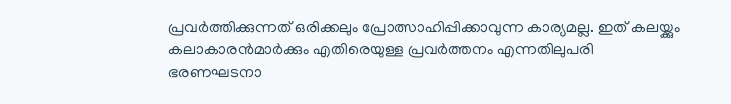പ്രവർത്തിക്കുന്നത് ഒരിക്കലും പ്രോത്സാഹിപ്പിക്കാവുന്ന കാര്യമല്ല. ഇത് കലയ്ക്കും കലാകാരൻമാർക്കും എതിരെയുള്ള പ്രവർത്തനം എന്നതിലുപരി ഭരണഘടനാ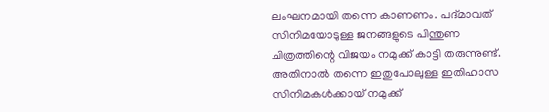ലംഘനമായി തന്നെ കാണണം. പദ്മാവത് സിനിമയോടുള്ള ജനങ്ങളുടെ പിന്തുണ ചിത്രത്തിന്റെ വിജയം നമുക്ക് കാട്ടി തരുന്നുണ്ട്. അതിനാൽ തന്നെ ഇതുപോലുള്ള ഇതിഹാസ സിനിമകൾക്കായ് നമുക്ക്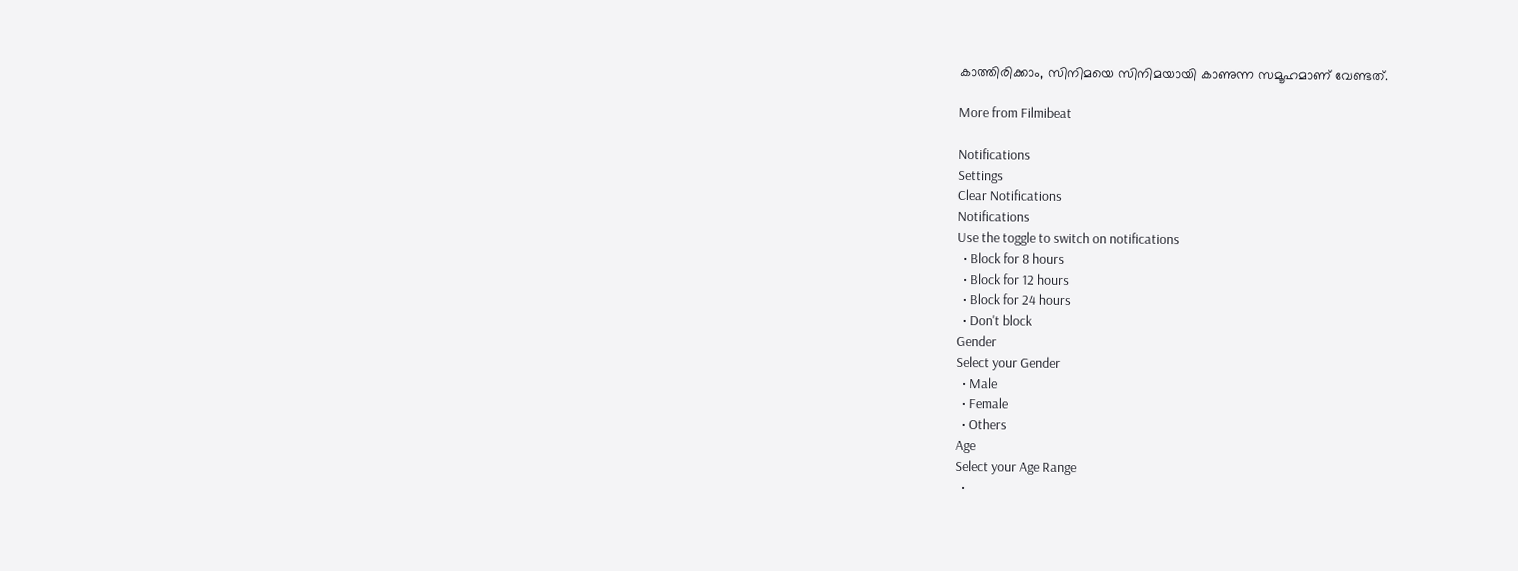കാത്തിരിക്കാം, സിനിമയെ സിനിമയായി കാണുന്ന സമൂഹമാണ് വേണ്ടത്.

More from Filmibeat

Notifications
Settings
Clear Notifications
Notifications
Use the toggle to switch on notifications
  • Block for 8 hours
  • Block for 12 hours
  • Block for 24 hours
  • Don't block
Gender
Select your Gender
  • Male
  • Female
  • Others
Age
Select your Age Range
  •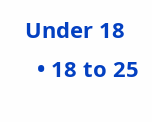Under 18
  • 18 to 25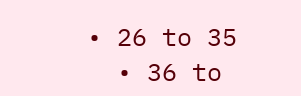• 26 to 35
  • 36 to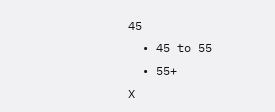45
  • 45 to 55
  • 55+
X